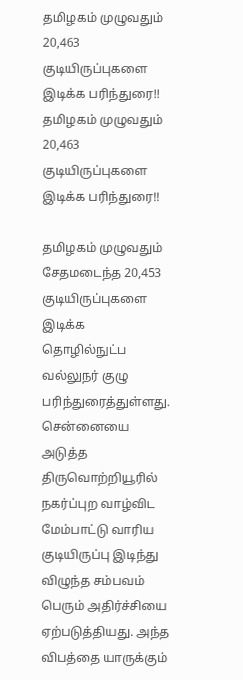தமிழகம் முழுவதும் 20,463 குடியிருப்புகளை இடிக்க பரிந்துரை!!
தமிழகம் முழுவதும் 20,463 குடியிருப்புகளை இடிக்க பரிந்துரை!!

தமிழகம் முழுவதும் சேதமடைந்த 20,453 குடியிருப்புகளை இடிக்க தொழில்நுட்ப வல்லுநர் குழு பரிந்துரைத்துள்ளது.
சென்னையை அடுத்த திருவொற்றியூரில் நகர்ப்புற வாழ்விட மேம்பாட்டு வாரிய குடியிருப்பு இடிந்து விழுந்த சம்பவம் பெரும் அதிர்ச்சியை ஏற்படுத்தியது. அந்த விபத்தை யாருக்கும்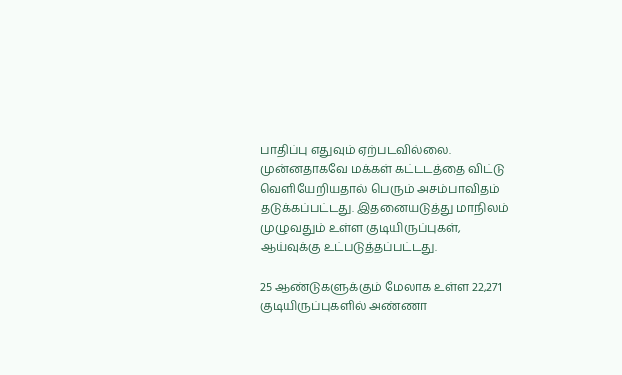பாதிப்பு எதுவும் ஏற்படவில்லை.
முன்னதாகவே மக்கள் கட்டடத்தை விட்டு வெளியேறியதால் பெரும் அசம்பாவிதம் தடுக்கப்பட்டது. இதனையடுத்து மாநிலம் முழுவதும் உள்ள குடியிருப்புகள், ஆய்வுக்கு உட்படுத்தப்பட்டது.

25 ஆண்டுகளுக்கும் மேலாக உள்ள 22,271 குடியிருப்புகளில் அண்ணா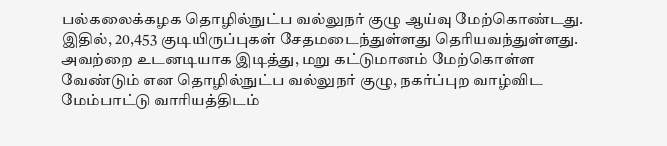பல்கலைக்கழக தொழில்நுட்ப வல்லுநர் குழு ஆய்வு மேற்கொண்டது. இதில், 20,453 குடியிருப்புகள் சேதமடைந்துள்ளது தெரியவந்துள்ளது.
அவற்றை உடனடியாக இடித்து, மறு கட்டுமானம் மேற்கொள்ள வேண்டும் என தொழில்நுட்ப வல்லுநர் குழு, நகர்ப்புற வாழ்விட மேம்பாட்டு வாரியத்திடம்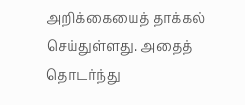அறிக்கையைத் தாக்கல் செய்துள்ளது. அதைத் தொடர்ந்து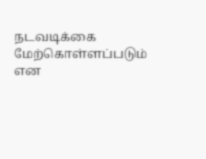நடவடிக்கை மேற்கொள்ளப்படும் என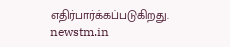எதிர்பார்க்கப்படுகிறது.
newstm.in